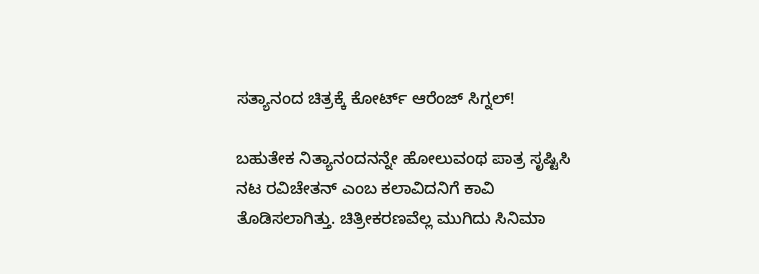ಸತ್ಯಾನಂದ ಚಿತ್ರಕ್ಕೆ ಕೋರ್ಟ್ ಆರೆಂಜ್ ಸಿಗ್ನಲ್!

ಬಹುತೇಕ ನಿತ್ಯಾನಂದನನ್ನೇ ಹೋಲುವಂಥ ಪಾತ್ರ ಸೃಷ್ಟಿಸಿ ನಟ ರವಿಚೇತನ್ ಎಂಬ ಕಲಾವಿದನಿಗೆ ಕಾವಿ ತೊಡಿಸಲಾಗಿತ್ತು. ಚಿತ್ರೀಕರಣವೆಲ್ಲ ಮುಗಿದು ಸಿನಿಮಾ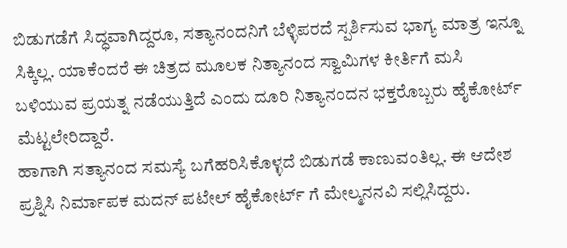ಬಿಡುಗಡೆಗೆ ಸಿದ್ಧವಾಗಿದ್ದರೂ, ಸತ್ಯಾನಂದನಿಗೆ ಬೆಳ್ಳಿಪರದೆ ಸ್ಪರ್ಶಿಸುವ ಭಾಗ್ಯ ಮಾತ್ರ ಇನ್ನೂ ಸಿಕ್ಕಿಲ್ಲ. ಯಾಕೆಂದರೆ ಈ ಚಿತ್ರದ ಮೂಲಕ ನಿತ್ಯಾನಂದ ಸ್ವಾಮಿಗಳ ಕೀರ್ತಿಗೆ ಮಸಿ ಬಳಿಯುವ ಪ್ರಯತ್ನ ನಡೆಯುತ್ತಿದೆ ಎಂದು ದೂರಿ ನಿತ್ಯಾನಂದನ ಭಕ್ತರೊಬ್ಬರು ಹೈಕೋರ್ಟ್ ಮೆಟ್ಟಲೇರಿದ್ದಾರೆ.
ಹಾಗಾಗಿ ಸತ್ಯಾನಂದ ಸಮಸ್ಯೆ ಬಗೆಹರಿಸಿಕೊಳ್ಳದೆ ಬಿಡುಗಡೆ ಕಾಣುವಂತಿಲ್ಲ. ಈ ಆದೇಶ ಪ್ರಶ್ನಿಸಿ ನಿರ್ಮಾಪಕ ಮದನ್ ಪಟೇಲ್ ಹೈಕೋರ್ಟ್ ಗೆ ಮೇಲ್ಮನನವಿ ಸಲ್ಲಿಸಿದ್ದರು.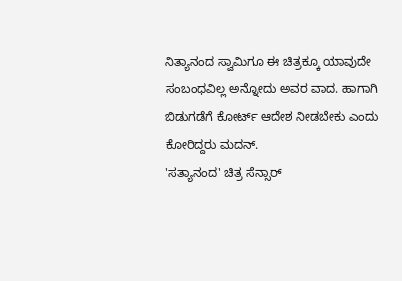ನಿತ್ಯಾನಂದ ಸ್ವಾಮಿಗೂ ಈ ಚಿತ್ರಕ್ಕೂ ಯಾವುದೇ ಸಂಬಂಧವಿಲ್ಲ ಅನ್ನೋದು ಅವರ ವಾದ. ಹಾಗಾಗಿ ಬಿಡುಗಡೆಗೆ ಕೋರ್ಟ್ ಆದೇಶ ನೀಡಬೇಕು ಎಂದು ಕೋರಿದ್ದರು ಮದನ್.
'ಸತ್ಯಾನಂದ' ಚಿತ್ರ ಸೆನ್ಸಾರ್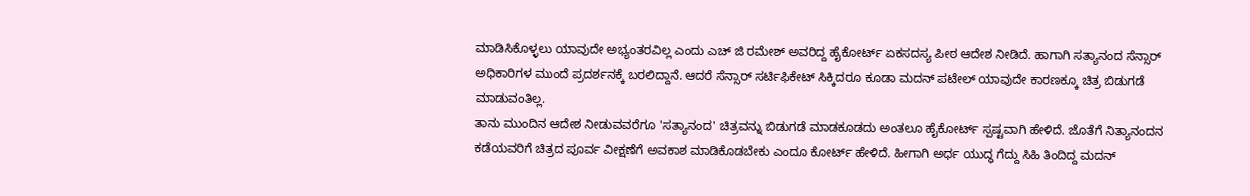ಮಾಡಿಸಿಕೊಳ್ಳಲು ಯಾವುದೇ ಅಭ್ಯಂತರವಿಲ್ಲ ಎಂದು ಎಚ್ ಜಿ ರಮೇಶ್ ಅವರಿದ್ದ ಹೈಕೋರ್ಟ್ ಏಕಸದಸ್ಯ ಪೀಠ ಆದೇಶ ನೀಡಿದೆ. ಹಾಗಾಗಿ ಸತ್ಯಾನಂದ ಸೆನ್ಸಾರ್ ಅಧಿಕಾರಿಗಳ ಮುಂದೆ ಪ್ರದರ್ಶನಕ್ಕೆ ಬರಲಿದ್ದಾನೆ. ಆದರೆ ಸೆನ್ಸಾರ್ ಸರ್ಟಿಫಿಕೇಟ್ ಸಿಕ್ಕಿದರೂ ಕೂಡಾ ಮದನ್ ಪಟೇಲ್ ಯಾವುದೇ ಕಾರಣಕ್ಕೂ ಚಿತ್ರ ಬಿಡುಗಡೆ ಮಾಡುವಂತಿಲ್ಲ.
ತಾನು ಮುಂದಿನ ಆದೇಶ ನೀಡುವವರೆಗೂ 'ಸತ್ಯಾನಂದ' ಚಿತ್ರವನ್ನು ಬಿಡುಗಡೆ ಮಾಡಕೂಡದು ಅಂತಲೂ ಹೈಕೋರ್ಟ್ ಸ್ಪಷ್ಟವಾಗಿ ಹೇಳಿದೆ. ಜೊತೆಗೆ ನಿತ್ಯಾನಂದನ ಕಡೆಯವರಿಗೆ ಚಿತ್ರದ ಪೂರ್ವ ವೀಕ್ಷಣೆಗೆ ಅವಕಾಶ ಮಾಡಿಕೊಡಬೇಕು ಎಂದೂ ಕೋರ್ಟ್ ಹೇಳಿದೆ. ಹೀಗಾಗಿ ಅರ್ಧ ಯುದ್ಧ ಗೆದ್ದು ಸಿಹಿ ತಿಂದಿದ್ದ ಮದನ್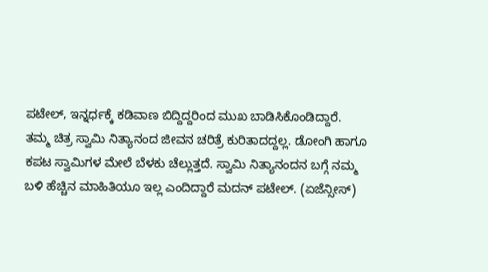ಪಟೇಲ್, ಇನ್ನರ್ಧಕ್ಕೆ ಕಡಿವಾಣ ಬಿದ್ದಿದ್ದರಿಂದ ಮುಖ ಬಾಡಿಸಿಕೊಂಡಿದ್ದಾರೆ.
ತಮ್ಮ ಚಿತ್ರ ಸ್ವಾಮಿ ನಿತ್ಯಾನಂದ ಜೀವನ ಚರಿತ್ರೆ ಕುರಿತಾದದ್ದಲ್ಲ. ಡೋಂಗಿ ಹಾಗೂ ಕಪಟ ಸ್ವಾಮಿಗಳ ಮೇಲೆ ಬೆಳಕು ಚೆಲ್ಲುತ್ತದೆ. ಸ್ವಾಮಿ ನಿತ್ಯಾನಂದನ ಬಗ್ಗೆ ನಮ್ಮ ಬಳಿ ಹೆಚ್ಚಿನ ಮಾಹಿತಿಯೂ ಇಲ್ಲ ಎಂದಿದ್ದಾರೆ ಮದನ್ ಪಟೇಲ್. (ಏಜೆನ್ಸೀಸ್)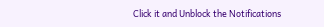Click it and Unblock the Notifications